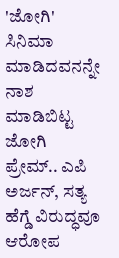'ಜೋಗಿ' ಸಿನಿಮಾ ಮಾಡಿದವನನ್ನೇ ನಾಶ ಮಾಡಿಬಿಟ್ಟ ಜೋಗಿ ಪ್ರೇಮ್.. ಎಪಿ ಅರ್ಜನ್, ಸತ್ಯ ಹೆಗ್ಡೆ ವಿರುದ್ಧವೂ ಆರೋಪ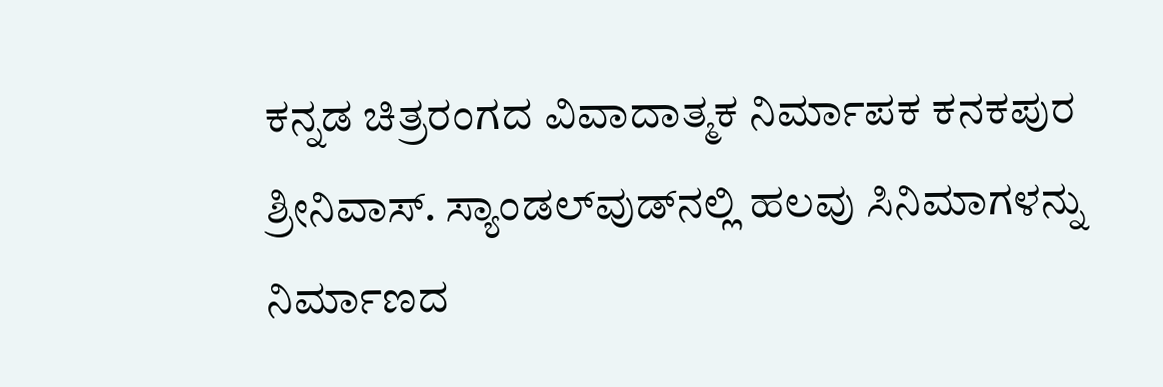ಕನ್ನಡ ಚಿತ್ರರಂಗದ ವಿವಾದಾತ್ಮಕ ನಿರ್ಮಾಪಕ ಕನಕಪುರ ಶ್ರೀನಿವಾಸ್. ಸ್ಯಾಂಡಲ್‌ವುಡ್‌ನಲ್ಲಿ ಹಲವು ಸಿನಿಮಾಗಳನ್ನು ನಿರ್ಮಾಣದ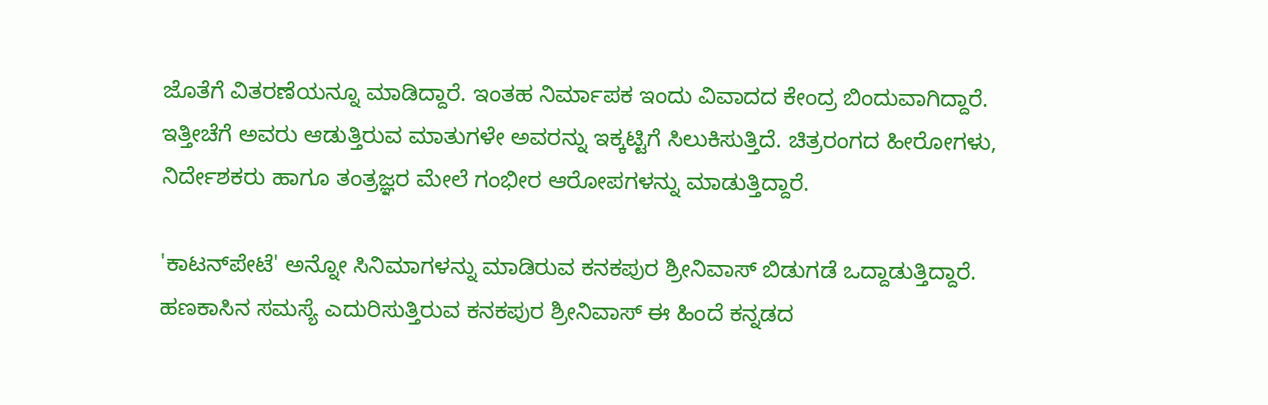ಜೊತೆಗೆ ವಿತರಣೆಯನ್ನೂ ಮಾಡಿದ್ದಾರೆ. ಇಂತಹ ನಿರ್ಮಾಪಕ ಇಂದು ವಿವಾದದ ಕೇಂದ್ರ ಬಿಂದುವಾಗಿದ್ದಾರೆ. ಇತ್ತೀಚೆಗೆ ಅವರು ಆಡುತ್ತಿರುವ ಮಾತುಗಳೇ ಅವರನ್ನು ಇಕ್ಕಟ್ಟಿಗೆ ಸಿಲುಕಿಸುತ್ತಿದೆ. ಚಿತ್ರರಂಗದ ಹೀರೋಗಳು, ನಿರ್ದೇಶಕರು ಹಾಗೂ ತಂತ್ರಜ್ಞರ ಮೇಲೆ ಗಂಭೀರ ಆರೋಪಗಳನ್ನು ಮಾಡುತ್ತಿದ್ದಾರೆ.

'ಕಾಟನ್‌ಪೇಟೆ' ಅನ್ನೋ ಸಿನಿಮಾಗಳನ್ನು ಮಾಡಿರುವ ಕನಕಪುರ ಶ್ರೀನಿವಾಸ್ ಬಿಡುಗಡೆ ಒದ್ದಾಡುತ್ತಿದ್ದಾರೆ. ಹಣಕಾಸಿನ ಸಮಸ್ಯೆ ಎದುರಿಸುತ್ತಿರುವ ಕನಕಪುರ ಶ್ರೀನಿವಾಸ್ ಈ ಹಿಂದೆ ಕನ್ನಡದ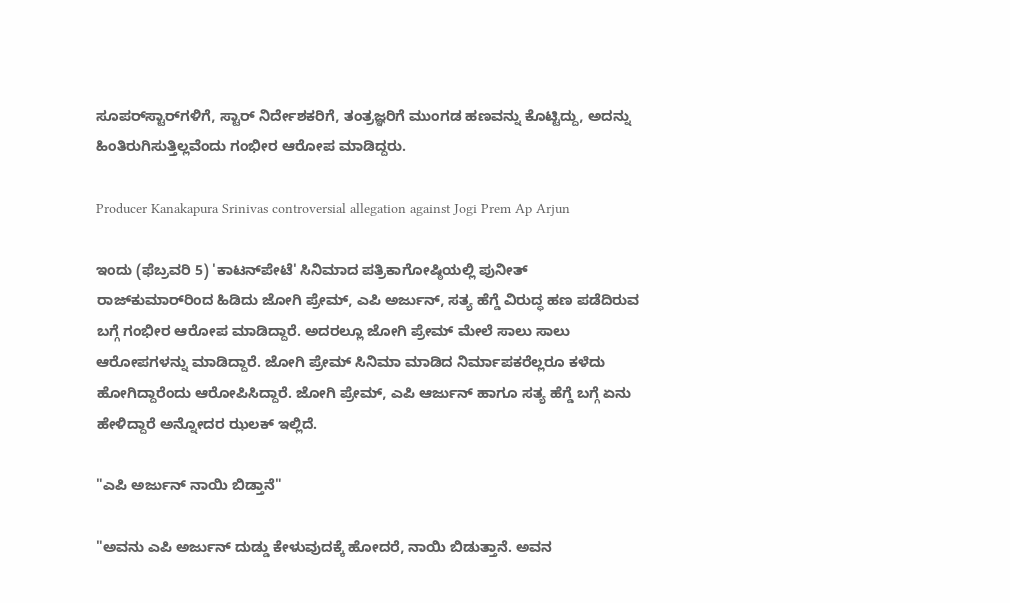ಸೂಪರ್‌ಸ್ಟಾರ್‌ಗಳಿಗೆ, ಸ್ಟಾರ್ ನಿರ್ದೇಶಕರಿಗೆ, ತಂತ್ರಜ್ಞರಿಗೆ ಮುಂಗಡ ಹಣವನ್ನು ಕೊಟ್ಟಿದ್ದು, ಅದನ್ನು ಹಿಂತಿರುಗಿಸುತ್ತಿಲ್ಲವೆಂದು ಗಂಭೀರ ಆರೋಪ ಮಾಡಿದ್ದರು.

Producer Kanakapura Srinivas controversial allegation against Jogi Prem Ap Arjun

ಇಂದು (ಫೆಬ್ರವರಿ 5) 'ಕಾಟನ್‌ಪೇಟೆ' ಸಿನಿಮಾದ ಪತ್ರಿಕಾಗೋಷ್ಠಿಯಲ್ಲಿ ಪುನೀತ್ ರಾಜ್‌ಕುಮಾರ್‌ರಿಂದ ಹಿಡಿದು ಜೋಗಿ ಪ್ರೇಮ್, ಎಪಿ ಅರ್ಜುನ್, ಸತ್ಯ ಹೆಗ್ಡೆ ವಿರುದ್ಧ ಹಣ ಪಡೆದಿರುವ ಬಗ್ಗೆ ಗಂಭೀರ ಆರೋಪ ಮಾಡಿದ್ದಾರೆ. ಅದರಲ್ಲೂ ಜೋಗಿ ಪ್ರೇಮ್ ಮೇಲೆ ಸಾಲು ಸಾಲು ಆರೋಪಗಳನ್ನು ಮಾಡಿದ್ದಾರೆ. ಜೋಗಿ ಪ್ರೇಮ್ ಸಿನಿಮಾ ಮಾಡಿದ ನಿರ್ಮಾಪಕರೆಲ್ಲರೂ ಕಳೆದು ಹೋಗಿದ್ದಾರೆಂದು ಆರೋಪಿಸಿದ್ದಾರೆ. ಜೋಗಿ ಪ್ರೇಮ್, ಎಪಿ ಆರ್ಜುನ್ ಹಾಗೂ ಸತ್ಯ ಹೆಗ್ಡೆ ಬಗ್ಗೆ ಏನು ಹೇಳಿದ್ದಾರೆ ಅನ್ನೋದರ ಝಲಕ್ ಇಲ್ಲಿದೆ.

"ಎಪಿ ಅರ್ಜುನ್ ನಾಯಿ ಬಿಡ್ತಾನೆ"

"ಅವನು ಎಪಿ ಅರ್ಜುನ್ ದುಡ್ಡು ಕೇಳುವುದಕ್ಕೆ ಹೋದರೆ, ನಾಯಿ ಬಿಡುತ್ತಾನೆ. ಅವನ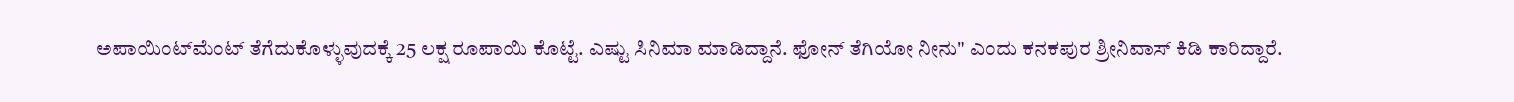ಅಪಾಯಿಂಟ್‌ಮೆಂಟ್ ತೆಗೆದುಕೊಳ್ಳುವುದಕ್ಕೆ 25 ಲಕ್ಷ ರೂಪಾಯಿ ಕೊಟ್ಟೆ. ಎಷ್ಟು ಸಿನಿಮಾ ಮಾಡಿದ್ದಾನೆ. ಫೋನ್ ತೆಗಿಯೋ ನೀನು" ಎಂದು ಕನಕಪುರ ಶ್ರೀನಿವಾಸ್ ಕಿಡಿ ಕಾರಿದ್ದಾರೆ.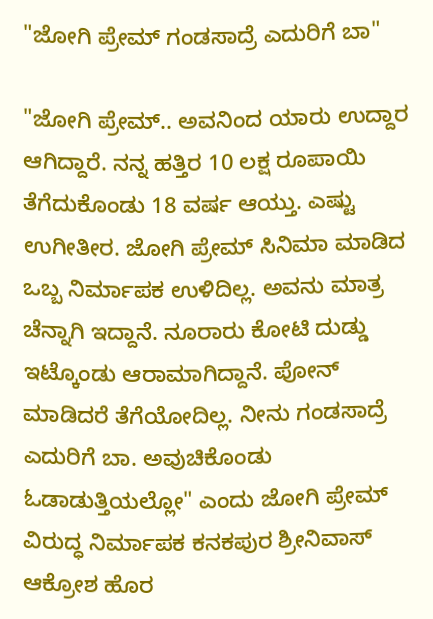"ಜೋಗಿ ಪ್ರೇಮ್ ಗಂಡಸಾದ್ರೆ ಎದುರಿಗೆ ಬಾ"

"ಜೋಗಿ ಪ್ರೇಮ್.. ಅವನಿಂದ ಯಾರು ಉದ್ದಾರ ಆಗಿದ್ದಾರೆ. ನನ್ನ ಹತ್ತಿರ 10 ಲಕ್ಷ ರೂಪಾಯಿ ತೆಗೆದುಕೊಂಡು 18 ವರ್ಷ ಆಯ್ತು. ಎಷ್ಟು ಉಗೀತೀರ. ಜೋಗಿ ಪ್ರೇಮ್ ಸಿನಿಮಾ ಮಾಡಿದ ಒಬ್ಬ ನಿರ್ಮಾಪಕ ಉಳಿದಿಲ್ಲ. ಅವನು ಮಾತ್ರ ಚೆನ್ನಾಗಿ ಇದ್ದಾನೆ. ನೂರಾರು ಕೋಟಿ ದುಡ್ಡು ಇಟ್ಕೊಂಡು ಆರಾಮಾಗಿದ್ದಾನೆ. ಪೋನ್ ಮಾಡಿದರೆ ತೆಗೆಯೋದಿಲ್ಲ. ನೀನು ಗಂಡಸಾದ್ರೆ ಎದುರಿಗೆ ಬಾ. ಅವುಚಿಕೊಂಡು ಓಡಾಡುತ್ತಿಯಲ್ಲೋ" ಎಂದು ಜೋಗಿ ಪ್ರೇಮ್ ವಿರುದ್ಧ ನಿರ್ಮಾಪಕ ಕನಕಪುರ ಶ್ರೀನಿವಾಸ್ ಆಕ್ರೋಶ ಹೊರ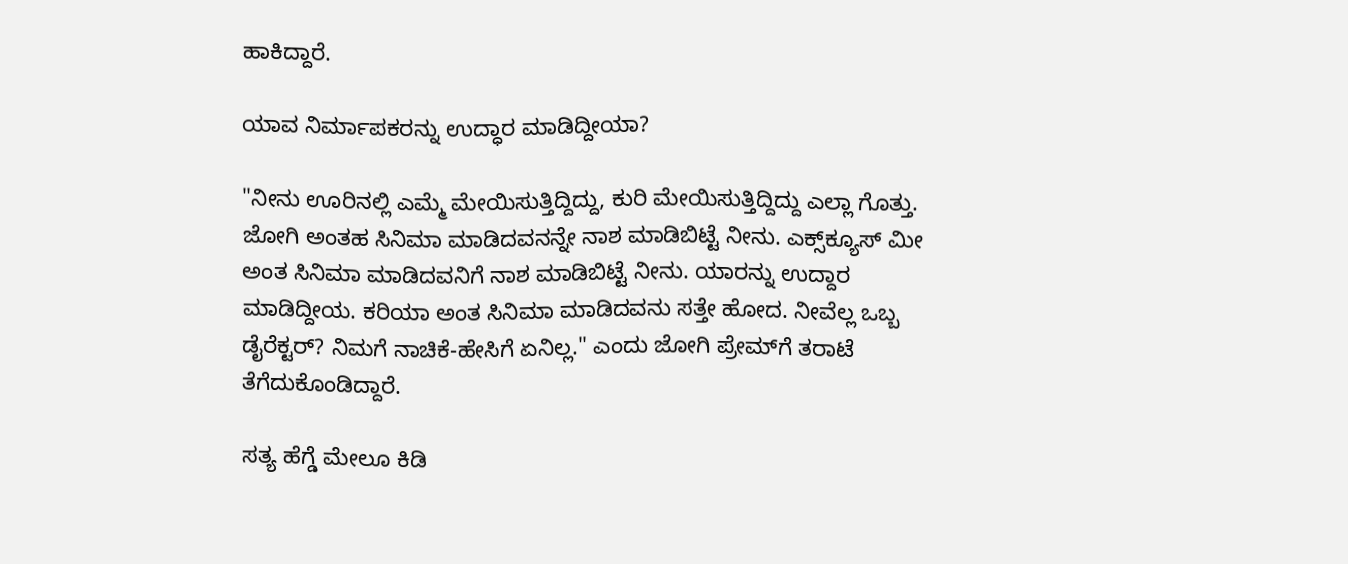ಹಾಕಿದ್ದಾರೆ.

ಯಾವ ನಿರ್ಮಾಪಕರನ್ನು ಉದ್ಧಾರ ಮಾಡಿದ್ದೀಯಾ?

"ನೀನು ಊರಿನಲ್ಲಿ ಎಮ್ಮೆ ಮೇಯಿಸುತ್ತಿದ್ದಿದ್ದು, ಕುರಿ ಮೇಯಿಸುತ್ತಿದ್ದಿದ್ದು ಎಲ್ಲಾ ಗೊತ್ತು. ಜೋಗಿ ಅಂತಹ ಸಿನಿಮಾ ಮಾಡಿದವನನ್ನೇ ನಾಶ ಮಾಡಿಬಿಟ್ಟೆ ನೀನು. ಎಕ್ಸ್‌ಕ್ಯೂಸ್ ಮೀ ಅಂತ ಸಿನಿಮಾ ಮಾಡಿದವನಿಗೆ ನಾಶ ಮಾಡಿಬಿಟ್ಟೆ ನೀನು. ಯಾರನ್ನು ಉದ್ದಾರ ಮಾಡಿದ್ದೀಯ. ಕರಿಯಾ ಅಂತ ಸಿನಿಮಾ ಮಾಡಿದವನು ಸತ್ತೇ ಹೋದ. ನೀವೆಲ್ಲ ಒಬ್ಬ ಡೈರೆಕ್ಟರ್? ನಿಮಗೆ ನಾಚಿಕೆ-ಹೇಸಿಗೆ ಏನಿಲ್ಲ." ಎಂದು ಜೋಗಿ ಪ್ರೇಮ್‌ಗೆ ತರಾಟೆ ತೆಗೆದುಕೊಂಡಿದ್ದಾರೆ.

ಸತ್ಯ ಹೆಗ್ಡೆ ಮೇಲೂ ಕಿಡಿ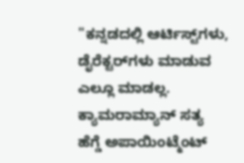"ಕನ್ನಡದಲ್ಲಿ ಆರ್ಟಿಸ್ಟ್‌ಗಳು, ಡೈರೆಕ್ಟರ್‌ಗಳು ಮಾಡುವ ಎಲ್ಲೂ ಮಾಡಲ್ಲ. ಕ್ಯಾಮರಾಮ್ಯಾನ್ ಸತ್ಯ ಹೆಗ್ಡೆ ಅಪಾಯಿಂಟ್ಮೆಂಟ್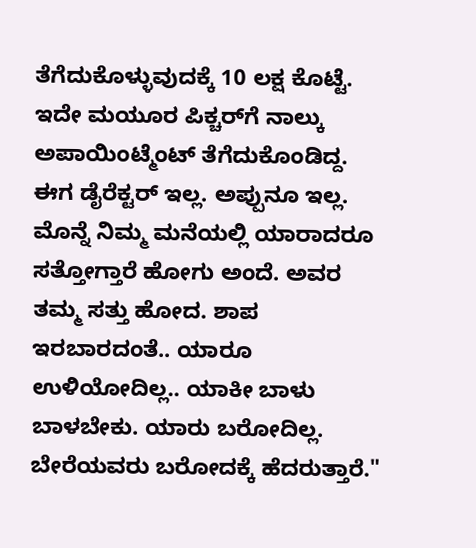ತೆಗೆದುಕೊಳ್ಳುವುದಕ್ಕೆ 10 ಲಕ್ಷ ಕೊಟ್ಟೆ. ಇದೇ ಮಯೂರ ಪಿಕ್ಚರ್‌ಗೆ ನಾಲ್ಕು ಅಪಾಯಿಂಟ್ಮೆಂಟ್‌ ತೆಗೆದುಕೊಂಡಿದ್ದ. ಈಗ ಡೈರೆಕ್ಟರ್ ಇಲ್ಲ. ಅಪ್ಪುನೂ ಇಲ್ಲ. ಮೊನ್ನೆ ನಿಮ್ಮ ಮನೆಯಲ್ಲಿ ಯಾರಾದರೂ ಸತ್ತೋಗ್ತಾರೆ ಹೋಗು ಅಂದೆ. ಅವರ ತಮ್ಮ ಸತ್ತು ಹೋದ. ಶಾಪ ಇರಬಾರದಂತೆ.. ಯಾರೂ ಉಳಿಯೋದಿಲ್ಲ.. ಯಾಕೀ ಬಾಳು ಬಾಳಬೇಕು. ಯಾರು ಬರೋದಿಲ್ಲ. ಬೇರೆಯವರು ಬರೋದಕ್ಕೆ ಹೆದರುತ್ತಾರೆ."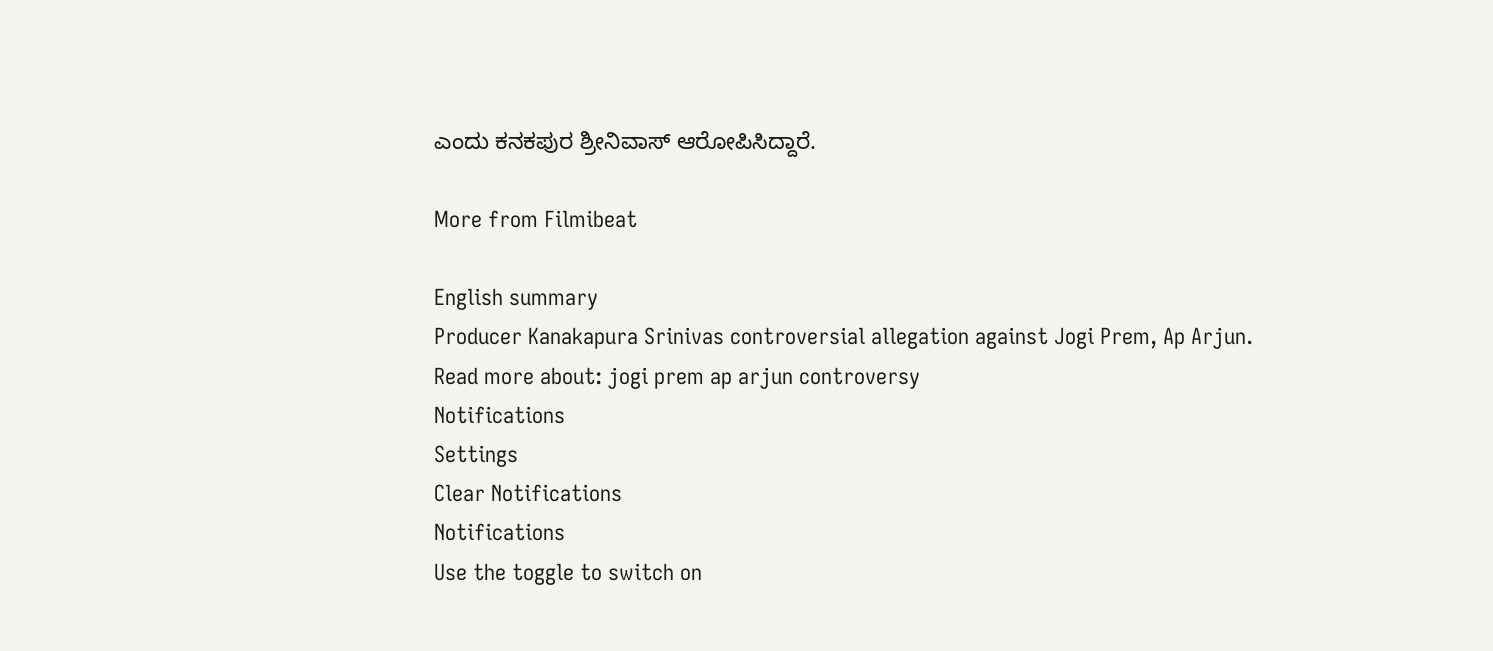ಎಂದು ಕನಕಪುರ ಶ್ರೀನಿವಾಸ್ ಆರೋಪಿಸಿದ್ದಾರೆ.

More from Filmibeat

English summary
Producer Kanakapura Srinivas controversial allegation against Jogi Prem, Ap Arjun.
Read more about: jogi prem ap arjun controversy
Notifications
Settings
Clear Notifications
Notifications
Use the toggle to switch on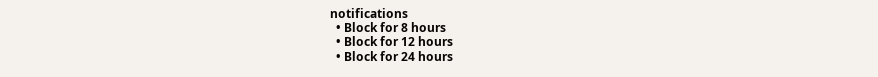notifications
  • Block for 8 hours
  • Block for 12 hours
  • Block for 24 hours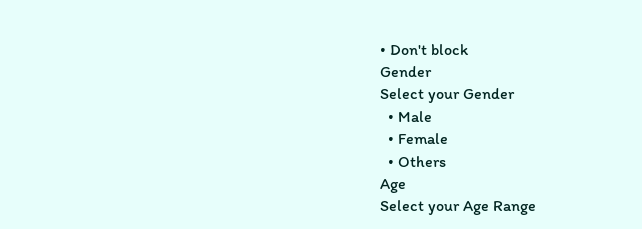• Don't block
Gender
Select your Gender
  • Male
  • Female
  • Others
Age
Select your Age Range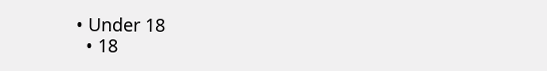• Under 18
  • 18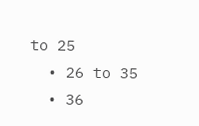to 25
  • 26 to 35
  • 36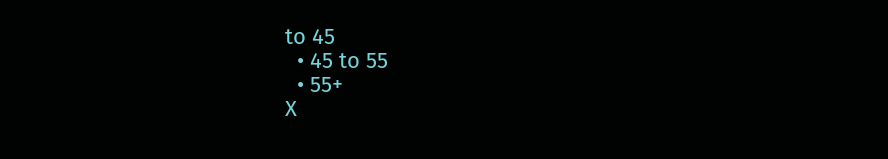to 45
  • 45 to 55
  • 55+
X